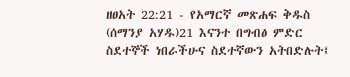ዘፀአት 22:21 - የአማርኛ መጽሐፍ ቅዱስ (ሰማንያ አሃዱ)21 እናንተ በግብፅ ምድር ስደተኞች ነበራችሁና ስደተኛውን አትበድሉት፤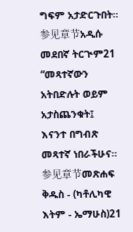ግፍም አታድርጉበት። 参见章节አዲሱ መደበኛ ትርጒም21 “መጻተኛውን አትበድሉት ወይም አታስጨንቁት፤ እናንተ በግብጽ መጻተኛ ነበራችሁና። 参见章节መጽሐፍ ቅዱስ - (ካቶሊካዊ እትም - ኤማሁስ)21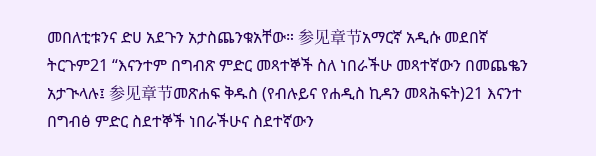መበለቲቱንና ድሀ አደጉን አታስጨንቁአቸው። 参见章节አማርኛ አዲሱ መደበኛ ትርጉም21 “እናንተም በግብጽ ምድር መጻተኞች ስለ ነበራችሁ መጻተኛውን በመጨቈን አታጒላሉ፤ 参见章节መጽሐፍ ቅዱስ (የብሉይና የሐዲስ ኪዳን መጻሕፍት)21 እናንተ በግብፅ ምድር ስደተኞች ነበራችሁና ስደተኛውን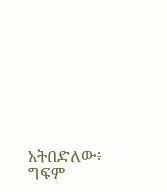አትበድለው፥ ግፍም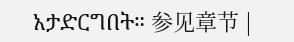አታድርግበት። 参见章节 |